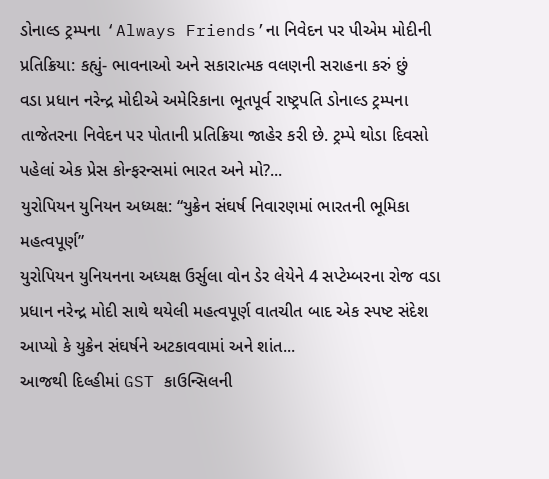ડોનાલ્ડ ટ્રમ્પના ‘Always Friends’ના નિવેદન પર પીએમ મોદીની પ્રતિક્રિયા: કહ્યું- ભાવનાઓ અને સકારાત્મક વલણની સરાહના કરું છું
વડા પ્રધાન નરેન્દ્ર મોદીએ અમેરિકાના ભૂતપૂર્વ રાષ્ટ્રપતિ ડોનાલ્ડ ટ્રમ્પના તાજેતરના નિવેદન પર પોતાની પ્રતિક્રિયા જાહેર કરી છે. ટ્રમ્પે થોડા દિવસો પહેલાં એક પ્રેસ કોન્ફરન્સમાં ભારત અને મો?...
યુરોપિયન યુનિયન અધ્યક્ષ: “યુક્રેન સંઘર્ષ નિવારણમાં ભારતની ભૂમિકા મહત્વપૂર્ણ”
યુરોપિયન યુનિયનના અધ્યક્ષ ઉર્સુલા વોન ડેર લેયેને 4 સપ્ટેમ્બરના રોજ વડા પ્રધાન નરેન્દ્ર મોદી સાથે થયેલી મહત્વપૂર્ણ વાતચીત બાદ એક સ્પષ્ટ સંદેશ આપ્યો કે યુક્રેન સંઘર્ષને અટકાવવામાં અને શાંત...
આજથી દિલ્હીમાં GST કાઉન્સિલની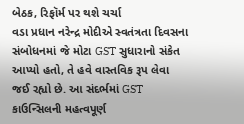બેઠક, રિફૉર્મ પર થશે ચર્ચા
વડા પ્રધાન નરેન્દ્ર મોદીએ સ્વતંત્રતા દિવસના સંબોધનમાં જે મોટા GST સુધારાનો સંકેત આપ્યો હતો, તે હવે વાસ્તવિક રૂપ લેવા જઈ રહ્યો છે. આ સંદર્ભમાં GST કાઉન્સિલની મહત્વપૂર્ણ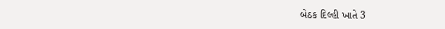બેઠક દિલ્હી ખાતે 3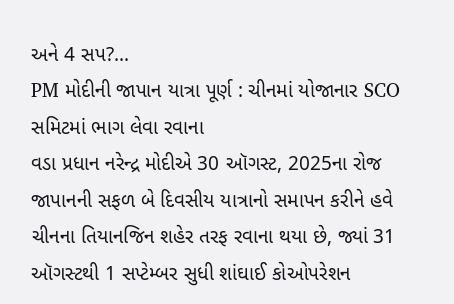અને 4 સપ?...
PM મોદીની જાપાન યાત્રા પૂર્ણ : ચીનમાં યોજાનાર SCO સમિટમાં ભાગ લેવા રવાના
વડા પ્રધાન નરેન્દ્ર મોદીએ 30 ઑગસ્ટ, 2025ના રોજ જાપાનની સફળ બે દિવસીય યાત્રાનો સમાપન કરીને હવે ચીનના તિયાનજિન શહેર તરફ રવાના થયા છે, જ્યાં 31 ઑગસ્ટથી 1 સપ્ટેમ્બર સુધી શાંઘાઈ કોઓપરેશન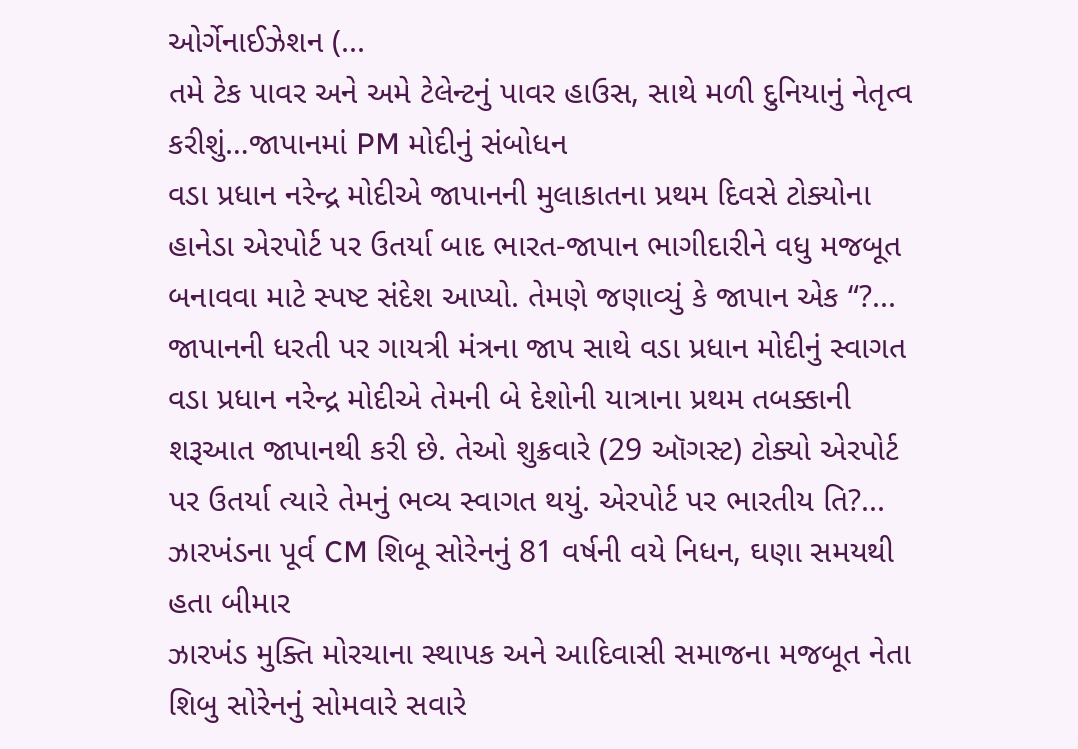ઓર્ગેનાઈઝેશન (...
તમે ટેક પાવર અને અમે ટેલેન્ટનું પાવર હાઉસ, સાથે મળી દુનિયાનું નેતૃત્વ કરીશું…જાપાનમાં PM મોદીનું સંબોધન
વડા પ્રધાન નરેન્દ્ર મોદીએ જાપાનની મુલાકાતના પ્રથમ દિવસે ટોક્યોના હાનેડા એરપોર્ટ પર ઉતર્યા બાદ ભારત-જાપાન ભાગીદારીને વધુ મજબૂત બનાવવા માટે સ્પષ્ટ સંદેશ આપ્યો. તેમણે જણાવ્યું કે જાપાન એક “?...
જાપાનની ધરતી પર ગાયત્રી મંત્રના જાપ સાથે વડા પ્રધાન મોદીનું સ્વાગત
વડા પ્રધાન નરેન્દ્ર મોદીએ તેમની બે દેશોની યાત્રાના પ્રથમ તબક્કાની શરૂઆત જાપાનથી કરી છે. તેઓ શુક્રવારે (29 ઑગસ્ટ) ટોક્યો એરપોર્ટ પર ઉતર્યા ત્યારે તેમનું ભવ્ય સ્વાગત થયું. એરપોર્ટ પર ભારતીય તિ?...
ઝારખંડના પૂર્વ CM શિબૂ સોરેનનું 81 વર્ષની વયે નિધન, ઘણા સમયથી હતા બીમાર
ઝારખંડ મુક્તિ મોરચાના સ્થાપક અને આદિવાસી સમાજના મજબૂત નેતા શિબુ સોરેનનું સોમવારે સવારે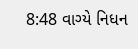8:48 વાગ્યે નિધન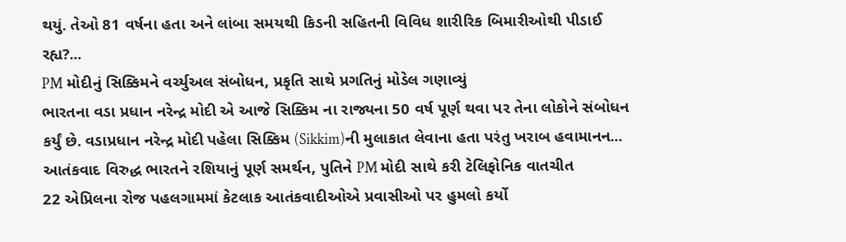થયું. તેઓ 81 વર્ષના હતા અને લાંબા સમયથી કિડની સહિતની વિવિધ શારીરિક બિમારીઓથી પીડાઈ રહ્ય?...
PM મોદીનું સિક્કિમને વર્ચ્યુઅલ સંબોધન, પ્રકૃતિ સાથે પ્રગતિનું મોડેલ ગણાવ્યું
ભારતના વડા પ્રધાન નરેન્દ્ર મોદી એ આજે સિક્કિમ ના રાજ્યના 50 વર્ષ પૂર્ણ થવા પર તેના લોકોને સંબોધન કર્યું છે. વડાપ્રધાન નરેન્દ્ર મોદી પહેલા સિક્કિમ (Sikkim)ની મુલાકાત લેવાના હતા પરંતુ ખરાબ હવામાનન...
આતંકવાદ વિરુદ્ધ ભારતને રશિયાનું પૂર્ણ સમર્થન, પુતિને PM મોદી સાથે કરી ટેલિફોનિક વાતચીત
22 એપ્રિલના રોજ પહલગામમાં કેટલાક આતંકવાદીઓએ પ્રવાસીઓ પર હુમલો કર્યો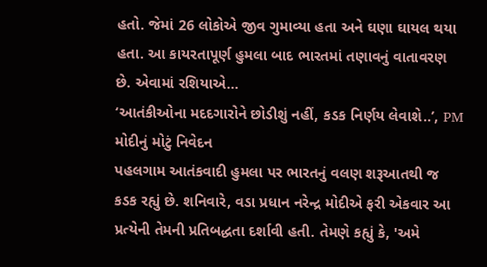હતો. જેમાં 26 લોકોએ જીવ ગુમાવ્યા હતા અને ઘણા ઘાયલ થયા હતા. આ કાયરતાપૂર્ણ હુમલા બાદ ભારતમાં તણાવનું વાતાવરણ છે. એવામાં રશિયાએ...
‘આતંકીઓના મદદગારોને છોડીશું નહીં, કડક નિર્ણય લેવાશે..’, PM મોદીનું મોટું નિવેદન
પહલગામ આતંકવાદી હુમલા પર ભારતનું વલણ શરૂઆતથી જ કડક રહ્યું છે. શનિવારે, વડા પ્રધાન નરેન્દ્ર મોદીએ ફરી એકવાર આ પ્રત્યેની તેમની પ્રતિબદ્ધતા દર્શાવી હતી. તેમણે કહ્યું કે, 'અમે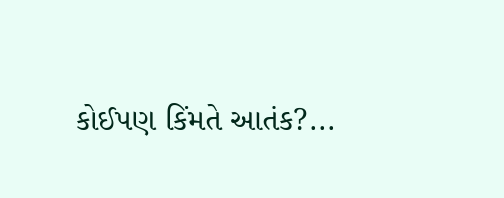કોઈપણ કિંમતે આતંક?...